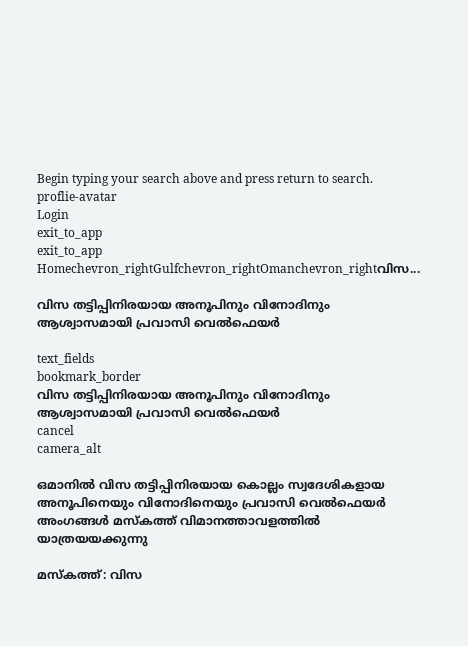Begin typing your search above and press return to search.
proflie-avatar
Login
exit_to_app
exit_to_app
Homechevron_rightGulfchevron_rightOmanchevron_rightവിസ...

വിസ തട്ടിപ്പിനിരയായ അനൂപിനും വിനോദിനും ആശ്വാസമായി പ്രവാസി വെൽഫെയർ

text_fields
bookmark_border
വിസ തട്ടിപ്പിനിരയായ അനൂപിനും വിനോദിനും ആശ്വാസമായി പ്രവാസി വെൽഫെയർ
cancel
camera_alt

ഒമാനിൽ വിസ തട്ടിപ്പിനിരയായ കൊല്ലം സ്വദേശികളായ അനൂപിനെയും വിനോദിനെയും പ്രവാസി വെൽഫെയർ അംഗങ്ങൾ മസ്കത്ത് വിമാനത്താവളത്തിൽ യാത്രയയക്കുന്നു

മസ്കത്ത്: വിസ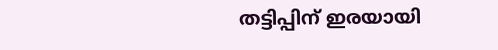തട്ടിപ്പിന് ഇരയായി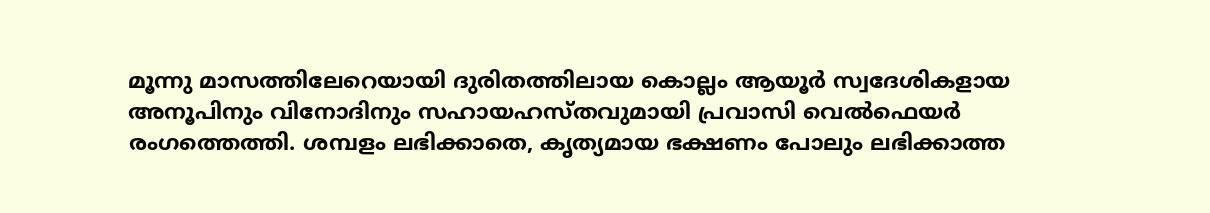മൂന്നു മാസത്തിലേറെയായി ദുരിതത്തിലായ കൊല്ലം ആയൂർ സ്വദേശികളായ അനൂപിനും വിനോദിനും സഹായഹസ്തവുമായി പ്രവാസി വെൽഫെയർ രംഗത്തെത്തി. ശമ്പളം ലഭിക്കാതെ, കൃത്യമായ ഭക്ഷണം പോലും ലഭിക്കാത്ത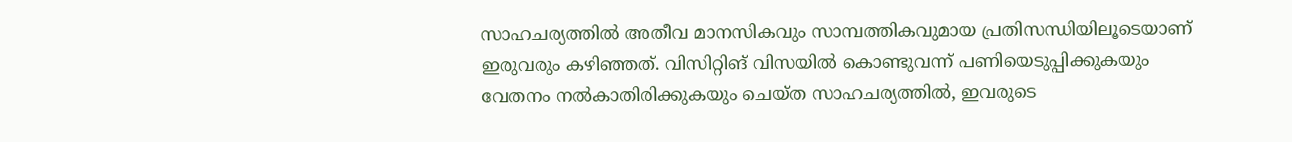സാഹചര്യത്തിൽ അതീവ മാനസികവും സാമ്പത്തികവുമായ പ്രതിസന്ധിയിലൂടെയാണ് ഇരുവരും കഴിഞ്ഞത്. വിസിറ്റിങ് വിസയിൽ കൊണ്ടുവന്ന് പണിയെടുപ്പിക്കുകയും വേതനം നൽകാതിരിക്കുകയും ചെയ്ത സാഹചര്യത്തിൽ, ഇവരുടെ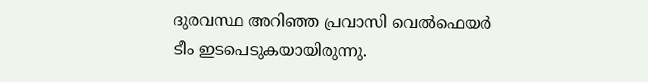ദുരവസ്ഥ അറിഞ്ഞ പ്രവാസി വെൽഫെയർ ടീം ഇടപെടുകയായിരുന്നു.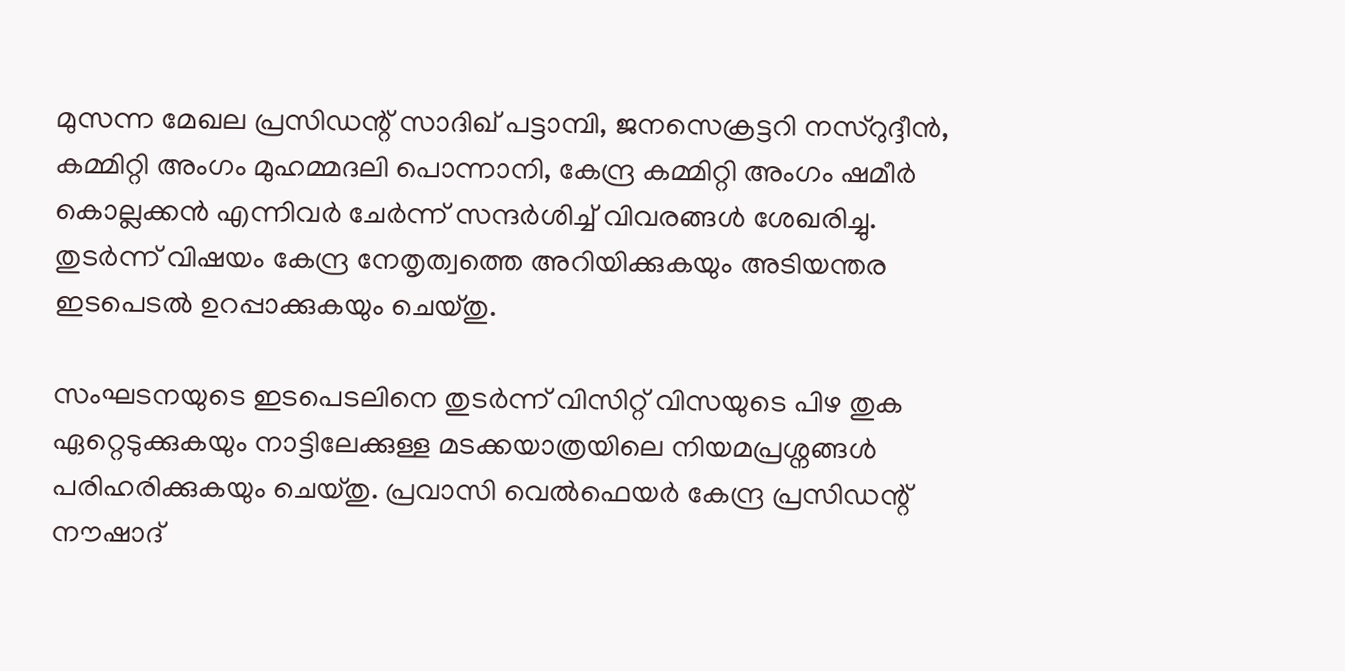മുസന്ന മേഖല പ്രസിഡന്റ് സാദിഖ് പട്ടാമ്പി, ജനസെക്രട്ടറി നസ്റുദ്ദീൻ, കമ്മിറ്റി അംഗം മുഹമ്മദലി പൊന്നാനി, കേന്ദ്ര കമ്മിറ്റി അംഗം ഷമീർ കൊല്ലക്കൻ എന്നിവർ ചേർന്ന് സന്ദർശിച്ച് വിവരങ്ങൾ ശേഖരിച്ചു. തുടർന്ന് വിഷയം കേന്ദ്ര നേതൃത്വത്തെ അറിയിക്കുകയും അടിയന്തര ഇടപെടൽ ഉറപ്പാക്കുകയും ചെയ്തു.

സംഘടനയുടെ ഇടപെടലിനെ തുടർന്ന് വിസിറ്റ് വിസയുടെ പിഴ തുക ഏറ്റെടുക്കുകയും നാട്ടിലേക്കുള്ള മടക്കയാത്രയിലെ നിയമപ്രശ്നങ്ങൾ പരിഹരിക്കുകയും ചെയ്തു. പ്രവാസി വെൽഫെയർ കേന്ദ്ര പ്രസിഡന്റ് നൗഷാദ്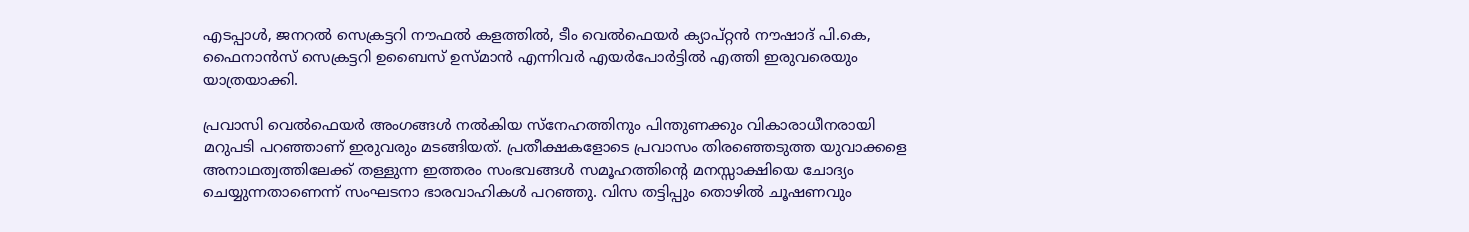എടപ്പാൾ, ജനറൽ സെക്രട്ടറി നൗഫൽ കളത്തിൽ, ടീം വെൽഫെയർ ക്യാപ്റ്റൻ നൗഷാദ് പി.കെ, ഫൈനാൻസ് സെക്രട്ടറി ഉബൈസ് ഉസ്മാൻ എന്നിവർ എയർപോർട്ടിൽ എത്തി ഇരുവരെയും യാത്രയാക്കി.

പ്രവാസി വെൽഫെയർ അംഗങ്ങൾ നൽകിയ സ്നേഹത്തിനും പിന്തുണക്കും വികാരാധീനരായി മറുപടി പറഞ്ഞാണ് ഇരുവരും മടങ്ങിയത്. പ്രതീക്ഷകളോടെ പ്രവാസം തിരഞ്ഞെടുത്ത യുവാക്കളെ അനാഥത്വത്തിലേക്ക് തള്ളുന്ന ഇത്തരം സംഭവങ്ങൾ സമൂഹത്തിന്റെ മനസ്സാക്ഷിയെ ചോദ്യം ചെയ്യുന്നതാണെന്ന് സംഘടനാ ഭാരവാഹികൾ പറഞ്ഞു. വിസ തട്ടിപ്പും തൊഴിൽ ചൂഷണവും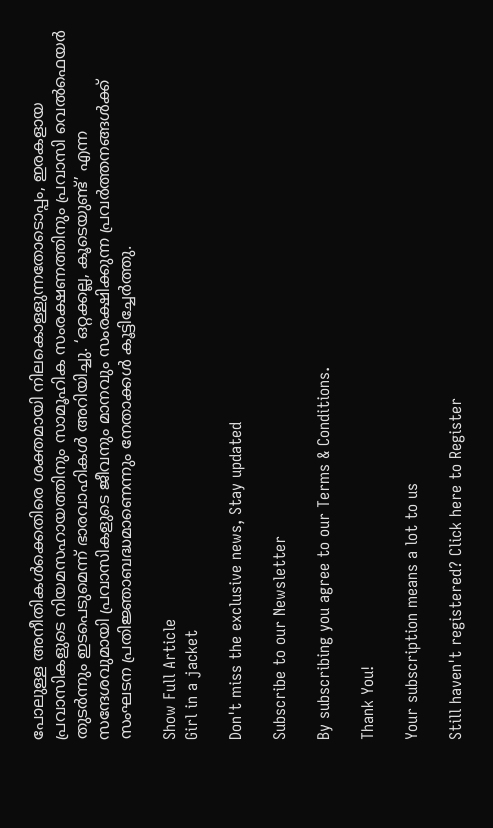പോലുള്ള അനീതികൾക്കെതിരെ ശക്തമായി നിലകൊള്ളുന്നതോടൊപ്പം, ഇരകളായ പ്രവാസികളുടെ നിയമസഹായത്തിനും സാമൂഹിക സംരക്ഷണത്തിനും പ്രവാസി വെൽഫെയർ തുടർന്നും ഇടപെടുമെന്ന് ഭാരവാഹികൾ അറിയിച്ചു. ‘ഒറ്റക്കല്ല, കൂടെയുണ്ട്’ എന്ന സന്ദേശവുമായി പ്രവാസികളുടെ ജീവനും മാനവും സംരക്ഷിക്കുന്ന പ്രവർത്തനങ്ങൾക്ക് സംഘടന പ്രതിജ്ഞാബദ്ധമാണെന്നും നേതാക്കൾ കൂട്ടിച്ചേർത്തു.

Show Full Article
Girl in a jacket

Don't miss the exclusive news, Stay updated

Subscribe to our Newsletter

By subscribing you agree to our Terms & Conditions.

Thank You!

Your subscription means a lot to us

Still haven't registered? Click here to Register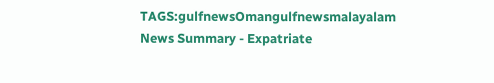TAGS:gulfnewsOmangulfnewsmalayalam
News Summary - Expatriate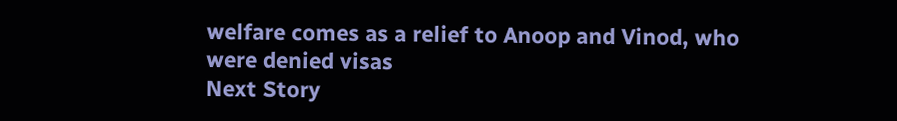welfare comes as a relief to Anoop and Vinod, who were denied visas
Next Story